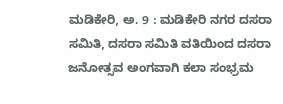ಮಡಿಕೇರಿ, ಅ. 9 : ಮಡಿಕೇರಿ ನಗರ ದಸರಾ ಸಮಿತಿ, ದಸರಾ ಸಮಿತಿ ವತಿಯಿಂದ ದಸರಾ ಜನೋತ್ಸವ ಅಂಗವಾಗಿ ಕಲಾ ಸಂಭ್ರಮ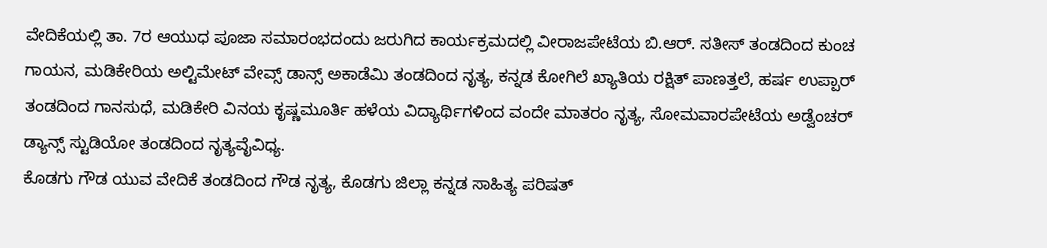ವೇದಿಕೆಯಲ್ಲಿ ತಾ. 7ರ ಆಯುಧ ಪೂಜಾ ಸಮಾರಂಭದಂದು ಜರುಗಿದ ಕಾರ್ಯಕ್ರಮದಲ್ಲಿ ವೀರಾಜಪೇಟೆಯ ಬಿ.ಆರ್. ಸತೀಸ್ ತಂಡದಿಂದ ಕುಂಚ ಗಾಯನ, ಮಡಿಕೇರಿಯ ಅಲ್ಟಿಮೇಟ್ ವೇವ್ಸ್ ಡಾನ್ಸ್ ಅಕಾಡೆಮಿ ತಂಡದಿಂದ ನೃತ್ಯ, ಕನ್ನಡ ಕೋಗಿಲೆ ಖ್ಯಾತಿಯ ರಕ್ಷಿತ್ ಪಾಣತ್ತಲೆ, ಹರ್ಷ ಉಪ್ಪಾರ್ ತಂಡದಿಂದ ಗಾನಸುಧೆ, ಮಡಿಕೇರಿ ವಿನಯ ಕೃಷ್ಣಮೂರ್ತಿ ಹಳೆಯ ವಿದ್ಯಾರ್ಥಿಗಳಿಂದ ವಂದೇ ಮಾತರಂ ನೃತ್ಯ, ಸೋಮವಾರಪೇಟೆಯ ಅಡ್ವೆಂಚರ್ ಡ್ಯಾನ್ಸ್ ಸ್ಟುಡಿಯೋ ತಂಡದಿಂದ ನೃತ್ಯವೈವಿಧ್ಯ.
ಕೊಡಗು ಗೌಡ ಯುವ ವೇದಿಕೆ ತಂಡದಿಂದ ಗೌಡ ನೃತ್ಯ, ಕೊಡಗು ಜಿಲ್ಲಾ ಕನ್ನಡ ಸಾಹಿತ್ಯ ಪರಿಷತ್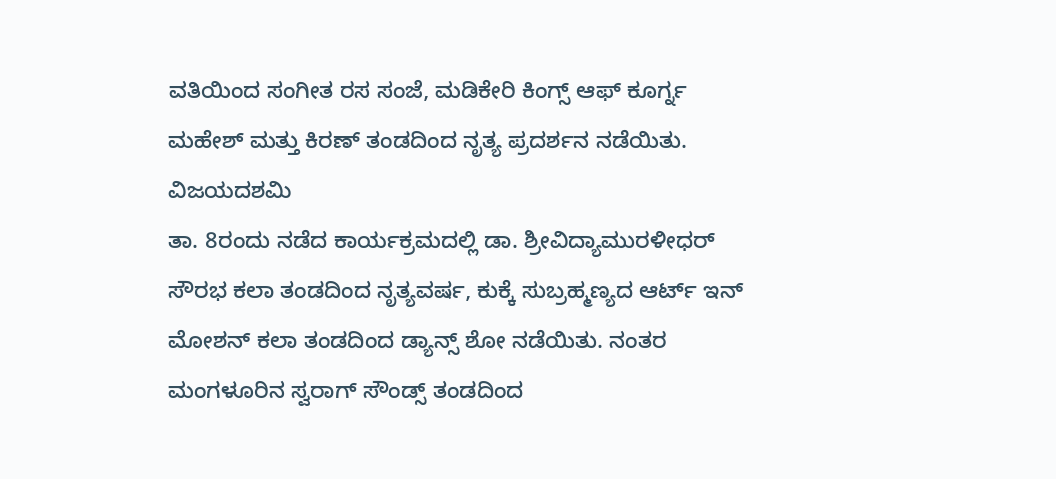ವತಿಯಿಂದ ಸಂಗೀತ ರಸ ಸಂಜೆ, ಮಡಿಕೇರಿ ಕಿಂಗ್ಸ್ ಆಫ್ ಕೂರ್ಗ್ನ ಮಹೇಶ್ ಮತ್ತು ಕಿರಣ್ ತಂಡದಿಂದ ನೃತ್ಯ ಪ್ರದರ್ಶನ ನಡೆಯಿತು.
ವಿಜಯದಶಮಿ
ತಾ. 8ರಂದು ನಡೆದ ಕಾರ್ಯಕ್ರಮದಲ್ಲಿ ಡಾ. ಶ್ರೀವಿದ್ಯಾಮುರಳೀಧರ್ ಸೌರಭ ಕಲಾ ತಂಡದಿಂದ ನೃತ್ಯವರ್ಷ, ಕುಕ್ಕೆ ಸುಬ್ರಹ್ಮಣ್ಯದ ಆರ್ಟ್ ಇನ್ ಮೋಶನ್ ಕಲಾ ತಂಡದಿಂದ ಡ್ಯಾನ್ಸ್ ಶೋ ನಡೆಯಿತು. ನಂತರ ಮಂಗಳೂರಿನ ಸ್ವರಾಗ್ ಸೌಂಡ್ಸ್ ತಂಡದಿಂದ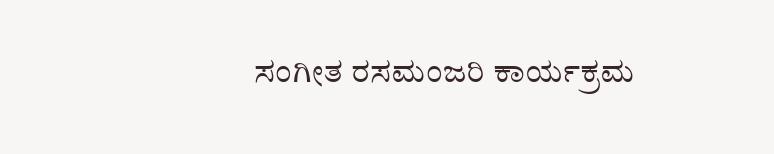ಸಂಗೀತ ರಸಮಂಜರಿ ಕಾರ್ಯಕ್ರಮ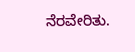ನೆರವೇರಿತು.